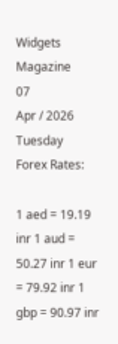Widgets Magazine
07
Apr / 2026
Tuesday
Forex Rates:

1 aed = 19.19 inr 1 aud = 50.27 inr 1 eur = 79.92 inr 1 gbp = 90.97 inr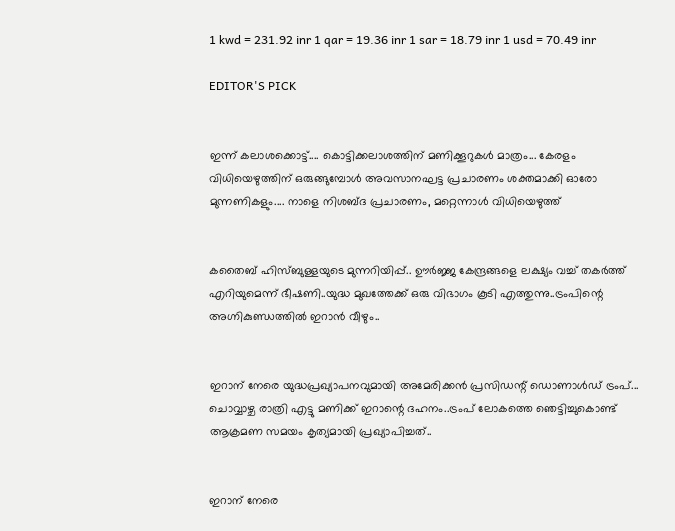1 kwd = 231.92 inr 1 qar = 19.36 inr 1 sar = 18.79 inr 1 usd = 70.49 inr

EDITOR'S PICK


ഇന്ന് കലാശക്കൊട്ട്.... കൊട്ടിക്കലാശത്തിന് മണിക്കൂറുകൾ മാത്രം... കേരളം വിധിയെഴുത്തിന് ഒരുങ്ങുമ്പോൾ അവസാനഘട്ട പ്രചാരണം ശക്തമാക്കി ഓരോ മുന്നണികളും.... നാളെ നിശബ്ദ പ്രചാരണം, മറ്റെന്നാൾ വിധിയെ‌ഴുത്ത്


കതൈബ് ഹിസ്ബുള്ളയുടെ മുന്നറിയിപ്പ്.. ഊര്‍ജ്ജ കേന്ദ്രങ്ങളെ ലക്ഷ്യം വച്ച് തകർത്ത് എറിയുമെന്ന് ഭീഷണി..യുദ്ധ മുഖത്തേക്ക് ഒരു വിഭാഗം കൂടി എത്തുന്നു..ട്രംപിന്റെ അഗ്നികുണ്ഡത്തിൽ ഇറാൻ വീഴും..


ഇറാന് നേരെ യുദ്ധപ്രഖ്യാപനവുമായി അമേരിക്കന്‍ പ്രസിഡന്റ് ഡൊണാള്‍ഡ് ട്രംപ്... ചൊവ്വാഴ്ച രാത്രി എട്ടു മണിക്ക് ഇറാന്റെ ദഹനം..ട്രംപ് ലോകത്തെ ഞെട്ടിച്ചുകൊണ്ട് ആക്രമണ സമയം കൃത്യമായി പ്രഖ്യാപിച്ചത്..


ഇറാന് നേരെ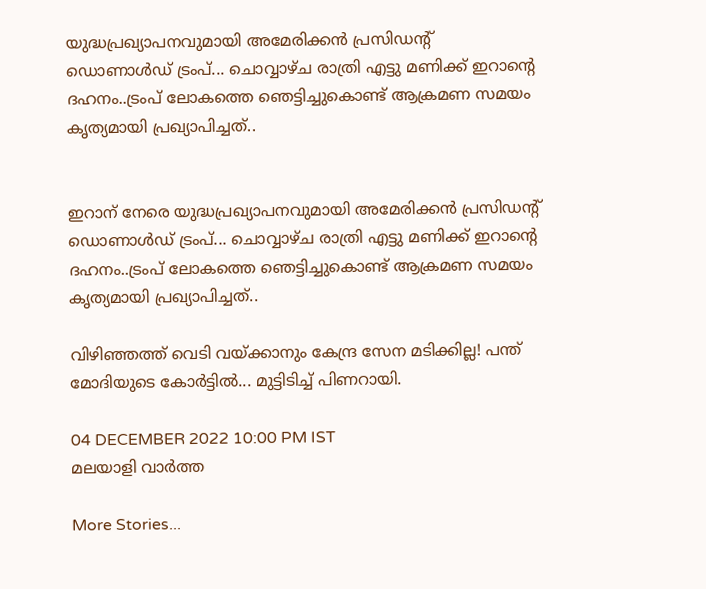യുദ്ധപ്രഖ്യാപനവുമായി അമേരിക്കന്‍ പ്രസിഡന്റ് ഡൊണാള്‍ഡ് ട്രംപ്... ചൊവ്വാഴ്ച രാത്രി എട്ടു മണിക്ക് ഇറാന്റെ ദഹനം..ട്രംപ് ലോകത്തെ ഞെട്ടിച്ചുകൊണ്ട് ആക്രമണ സമയം കൃത്യമായി പ്രഖ്യാപിച്ചത്..


ഇറാന് നേരെ യുദ്ധപ്രഖ്യാപനവുമായി അമേരിക്കന്‍ പ്രസിഡന്റ് ഡൊണാള്‍ഡ് ട്രംപ്... ചൊവ്വാഴ്ച രാത്രി എട്ടു മണിക്ക് ഇറാന്റെ ദഹനം..ട്രംപ് ലോകത്തെ ഞെട്ടിച്ചുകൊണ്ട് ആക്രമണ സമയം കൃത്യമായി പ്രഖ്യാപിച്ചത്..

വിഴിഞ്ഞത്ത് വെടി വയ്ക്കാനും കേന്ദ്ര സേന മടിക്കില്ല! പന്ത് മോദിയുടെ കോർട്ടിൽ... മുട്ടിടിച്ച് പിണറായി.

04 DECEMBER 2022 10:00 PM IST
മലയാളി വാര്‍ത്ത

More Stories...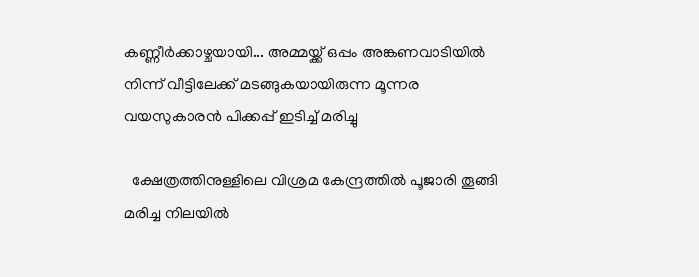കണ്ണീർക്കാഴ്ചയായി... അമ്മയ്ക്ക് ഒപ്പം അങ്കണവാടിയില്‍ നിന്ന് വീട്ടിലേക്ക് മടങ്ങുകയായിരുന്ന മൂന്നര വയസുകാരന്‍ പിക്കപ്പ് ഇടിച്ച് മരിച്ചു

  ക്ഷേത്രത്തിനുള്ളിലെ വിശ്രമ കേന്ദ്രത്തിൽ പൂജാരി തൂങ്ങി മരിച്ച നിലയിൽ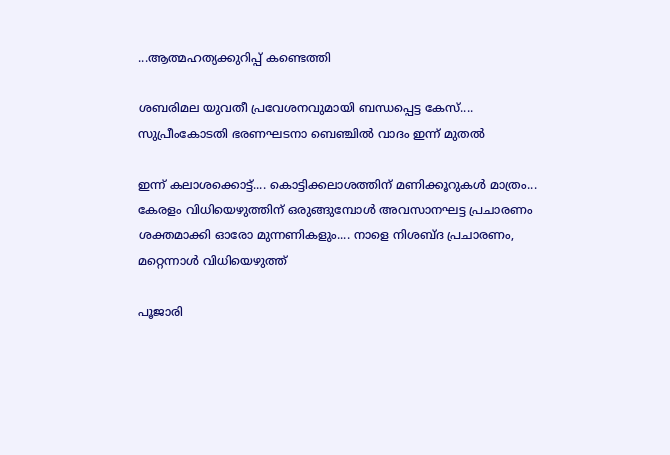...ആത്മഹത്യക്കുറിപ്പ് കണ്ടെത്തി

ശബരിമല യുവതീ പ്രവേശനവുമായി ബന്ധപ്പെട്ട കേസ്.... സുപ്രീംകോടതി ഭരണഘടനാ ബെഞ്ചിൽ വാദം ഇന്ന് മുതൽ

ഇന്ന് കലാശക്കൊട്ട്.... കൊട്ടിക്കലാശത്തിന് മണിക്കൂറുകൾ മാത്രം... കേരളം വിധിയെഴുത്തിന് ഒരുങ്ങുമ്പോൾ അവസാനഘട്ട പ്രചാരണം ശക്തമാക്കി ഓരോ മുന്നണികളും.... നാളെ നിശബ്ദ പ്രചാരണം, മറ്റെന്നാൾ വിധിയെ‌ഴുത്ത്

പൂജാരി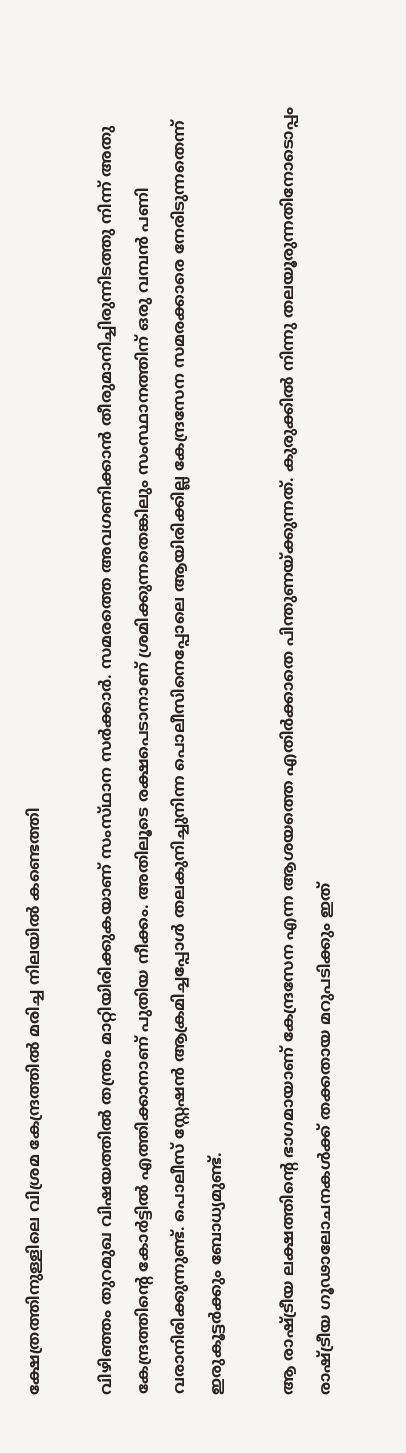ക്ഷേത്രത്തിനുള്ളിലെ വിശ്രമ കേന്ദ്രത്തില്‍ മരിച്ച നിലയില്‍ കണ്ടെത്തി

വിഴിഞ്ഞം തുറമുഖ വിഷയത്തിൽ തന്ത്രം മാറ്റിയിരിക്കുകയാണ് സംസ്‌ഥാന സർക്കാർ. സമരത്തെ അവഗണിക്കാൻ തീരുമാനിച്ചിരുന്നിടത്തു നിന്ന്‌ അതു കേന്ദ്രത്തിന്റെ കോർട്ടിൽ എത്തിക്കാനാണ്‌ പുതിയ നീക്കം. അതിലൂടെ രക്ഷപെടാനാണ് ശ്രമിക്കുന്നതെങ്കിലും സംസ്ഥാനത്തിന് ഒരു വമ്പൻ പണി വരാനിരിക്കുന്നുണ്ട്. പൊലീസ് സ്റ്റേഷൻ ആക്രമിച്ചപ്പോൾ തലകുനിച്ചുനിന്ന പൊലീസിനെപ്പോലെ ആയിരിക്കില്ല കേന്ദ്രസേന സമരക്കാരെ നേരിടുന്നതെന്ന് ഇരുകൂട്ടർക്കും ബോധ്യമുണ്ട്.

ആ രാഷ്ട്രീയ ലക്ഷത്തിന്റെ ഭാഗമായാണ്‌ കേന്ദ്രസേന എന്ന ആശയത്തെ എതിർക്കാതെ പിന്തുണയ്‌ക്കുന്നത്‌. കുരുക്കിൽ നിന്നു തലയൂരുന്നതിനോടൊപ്പം രാഷ്‌ട്രീയ ഗൂഢാലോചനകൾക്ക്‌ തക്കതായ മറുപടിക്കും ഇത്‌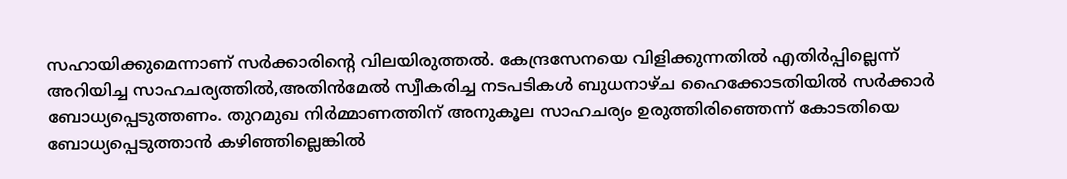സഹായിക്കുമെന്നാണ്‌ സർക്കാരിന്റെ വിലയിരുത്തൽ. കേന്ദ്രസേനയെ വിളിക്കുന്നതിൽ എതിർപ്പില്ലെന്ന് അറിയിച്ച സാഹചര്യത്തിൽ,അതിൻമേൽ സ്വീകരിച്ച നടപടികൾ ബുധനാഴ്ച ഹൈക്കോടതിയിൽ സർക്കാർ ബോധ്യപ്പെടുത്തണം. തുറമുഖ നിർമ്മാണത്തിന് അനുകൂല സാഹചര്യം ഉരുത്തിരിഞ്ഞെന്ന് കോടതിയെ ബോധ്യപ്പെടുത്താൻ കഴിഞ്ഞില്ലെങ്കിൽ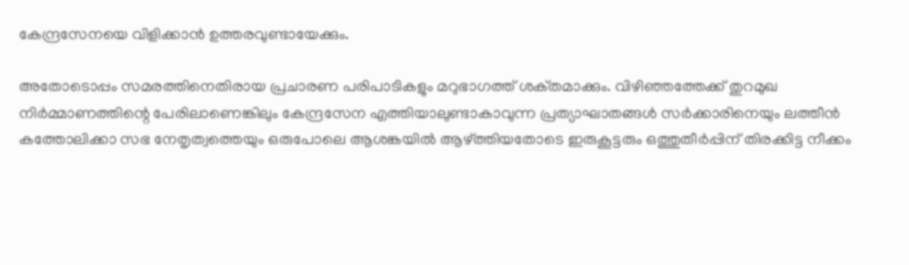കേന്ദ്രസേനയെ വിളിക്കാൻ ഉത്തരവുണ്ടായേക്കും.

അതോടൊപ്പം സമരത്തിനെതിരായ പ്രചാരണ പരിപാടികളും മറുഭാഗത്ത് ശക്‌തമാക്കും. വിഴിഞ്ഞത്തേക്ക് തുറമുഖ നിർമ്മാണത്തിന്റെ പേരിലാണെങ്കിലും കേന്ദ്രസേന എത്തിയാലുണ്ടാകാവുന്ന പ്രത്യാഘാതങ്ങൾ സർക്കാരിനെയും ലത്തീൻ കത്തോലിക്കാ സഭ നേതൃത്വത്തെയും ഒരുപോലെ ആശങ്കയിൽ ആഴ്ത്തിയതോടെ ഇരുകൂട്ടരും ഒത്തുതീർപ്പിന് തിരക്കിട്ട നീക്കം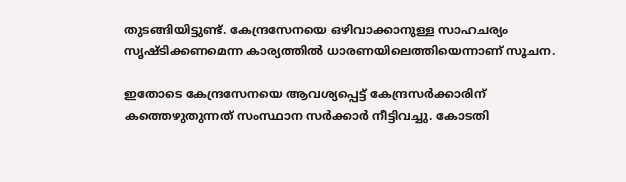തുടങ്ങിയിട്ടുണ്ട്. കേന്ദ്രസേനയെ ഒഴിവാക്കാനുള്ള സാഹചര്യം സൃഷ്ടിക്കണമെന്ന കാര്യത്തിൽ ധാരണയിലെത്തിയെന്നാണ് സൂചന.

ഇതോടെ കേന്ദ്രസേനയെ ആവശ്യപ്പെട്ട് കേന്ദ്രസർക്കാരിന് കത്തെഴുതുന്നത് സംസ്ഥാന സർക്കാർ നീട്ടിവച്ചു. കോടതി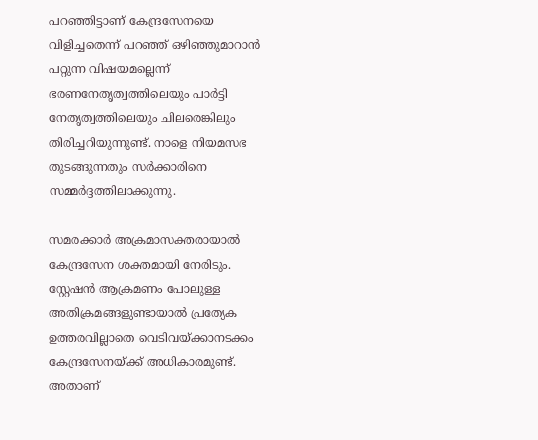പറഞ്ഞിട്ടാണ് കേന്ദ്രസേനയെ വിളിച്ചതെന്ന് പറഞ്ഞ് ഒഴിഞ്ഞുമാറാൻ പറ്റുന്ന വിഷയമല്ലെന്ന് ഭരണനേതൃത്വത്തിലെയും പാർട്ടി നേതൃത്വത്തിലെയും ചിലരെങ്കിലും തിരിച്ചറിയുന്നുണ്ട്. നാളെ നിയമസഭ തുടങ്ങുന്നതും സർക്കാരിനെ സമ്മർദ്ദത്തിലാക്കുന്നു.

സമരക്കാർ അക്രമാസക്തരായാൽ കേന്ദ്രസേന ശക്തമായി നേരിടും. സ്റ്റേഷൻ ആക്രമണം പോലുള്ള അതിക്രമങ്ങളുണ്ടായാൽ പ്രത്യേക ഉത്തരവില്ലാതെ വെടിവയ്ക്കാനടക്കം കേന്ദ്രസേനയ്ക്ക് അധികാരമുണ്ട്. അതാണ്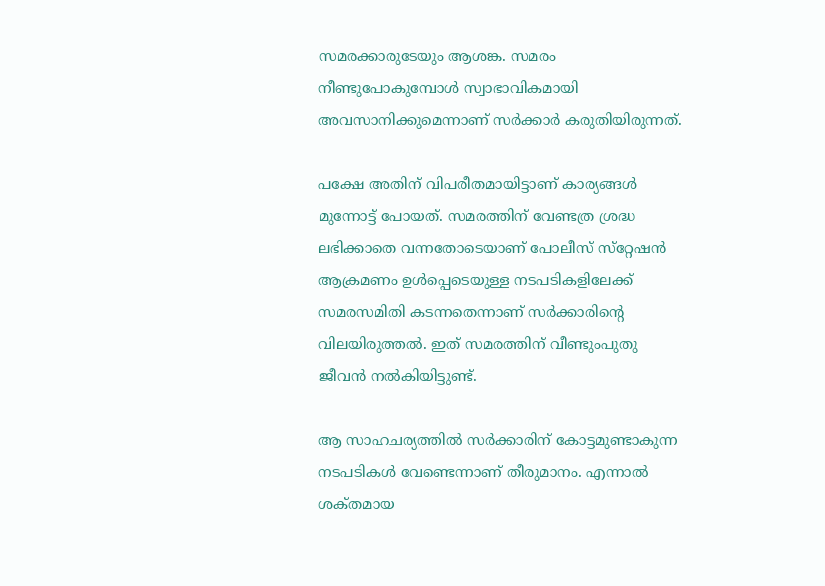സമരക്കാരുടേയും ആശങ്ക. സമരം നീണ്ടുപോകുമ്പോൾ സ്വാഭാവികമായി അവസാനിക്കുമെന്നാണ്‌ സർക്കാർ കരുതിയിരുന്നത്‌.

പക്ഷേ അതിന് വിപരീതമായിട്ടാണ് കാര്യങ്ങൾ മുന്നോട്ട് പോയത്. സമരത്തിന് വേണ്ടത്ര ശ്രദ്ധ ലഭിക്കാതെ വന്നതോടെയാണ്‌ പോലീസ്‌ സ്‌റ്റേഷൻ ആക്രമണം ഉൾപ്പെടെയുള്ള നടപടികളിലേക്ക്‌ സമരസമിതി കടന്നതെന്നാണ്‌ സർക്കാരിന്റെ വിലയിരുത്തൽ. ഇത്‌ സമരത്തിന്‌ വീണ്ടുംപുതു ജീവൻ നൽകിയിട്ടുണ്ട്‌.

ആ സാഹചര്യത്തിൽ സർക്കാരിന്‌ കോട്ടമുണ്ടാകുന്ന നടപടികൾ വേണ്ടെന്നാണ്‌ തീരുമാനം. എന്നാൽ ശക്‌തമായ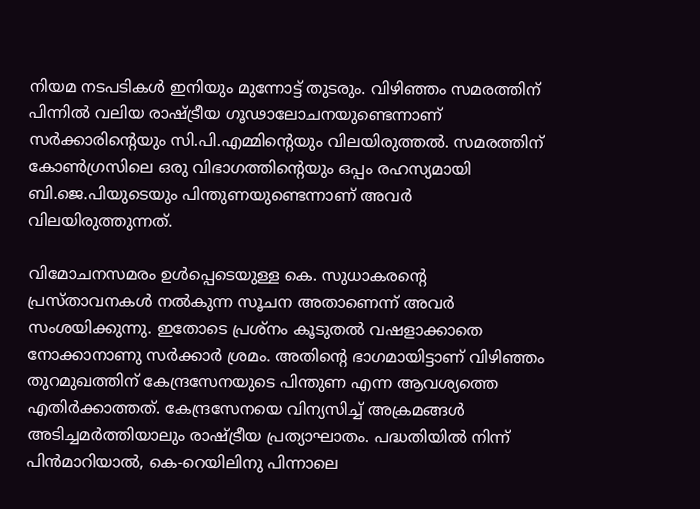നിയമ നടപടികൾ ഇനിയും മുന്നോട്ട് തുടരും. വിഴിഞ്ഞം സമരത്തിന്‌ പിന്നിൽ വലിയ രാഷ്‌ട്രീയ ഗൂഢാലോചനയുണ്ടെന്നാണ്‌ സർക്കാരിന്റെയും സി.പി.എമ്മിന്റെയും വിലയിരുത്തൽ. സമരത്തിന്‌ കോൺഗ്രസിലെ ഒരു വിഭാഗത്തിന്റെയും ഒപ്പം രഹസ്യമായി ബി.ജെ.പിയുടെയും പിന്തുണയുണ്ടെന്നാണ്‌ അവർ വിലയിരുത്തുന്നത്‌.

വിമോചനസമരം ഉൾപ്പെടെയുള്ള കെ. സുധാകരന്റെ പ്രസ്‌താവനകൾ നൽകുന്ന സൂചന അതാണെന്ന്‌ അവർ സംശയിക്കുന്നു. ഇതോടെ പ്രശ്‌നം കൂടുതൽ വഷളാക്കാതെ നോക്കാനാണു സർക്കാർ ശ്രമം. അതിന്റെ ഭാഗമായിട്ടാണ്‌ വിഴിഞ്ഞം തുറമുഖത്തിന്‌ കേന്ദ്രസേനയുടെ പിന്തുണ എന്ന ആവശ്യത്തെ എതിർക്കാത്തത്‌. കേന്ദ്രസേനയെ വിന്യസിച്ച് അക്രമങ്ങൾ അടിച്ചമർത്തിയാലും രാഷ്ട്രീയ പ്രത്യാഘാതം. പദ്ധതിയിൽ നിന്ന് പിൻമാറിയാൽ, കെ-റെയിലിനു പിന്നാലെ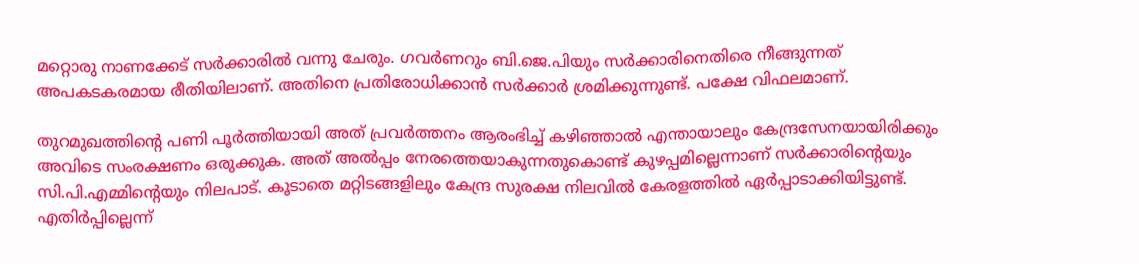മറ്റൊരു നാണക്കേട് സർക്കാരിൽ വന്നു ചേരും. ഗവർണറും ബി.ജെ.പിയും സർക്കാരിനെതിരെ നീങ്ങുന്നത് അപകടകരമായ രീതിയിലാണ്. അതിനെ പ്രതിരോധിക്കാൻ സർക്കാർ ശ്രമിക്കുന്നുണ്ട്. പക്ഷേ വിഫലമാണ്.

തുറമുഖത്തിന്റെ പണി പൂർത്തിയായി അത്‌ പ്രവർത്തനം ആരംഭിച്ച് കഴിഞ്ഞാൽ എന്തായാലും കേന്ദ്രസേനയായിരിക്കും അവിടെ സംരക്ഷണം ഒരുക്കുക. അത്‌ അൽപ്പം നേരത്തെയാകുന്നതുകൊണ്ട്‌ കുഴപ്പമില്ലെന്നാണ്‌ സർക്കാരിന്റെയും സി.പി.എമ്മിന്റെയും നിലപാട്‌. കൂടാതെ മറ്റിടങ്ങളിലും കേന്ദ്ര സുരക്ഷ നിലവിൽ കേരളത്തിൽ ഏർപ്പാടാക്കിയിട്ടുണ്ട്. എതിർപ്പില്ലെന്ന്‌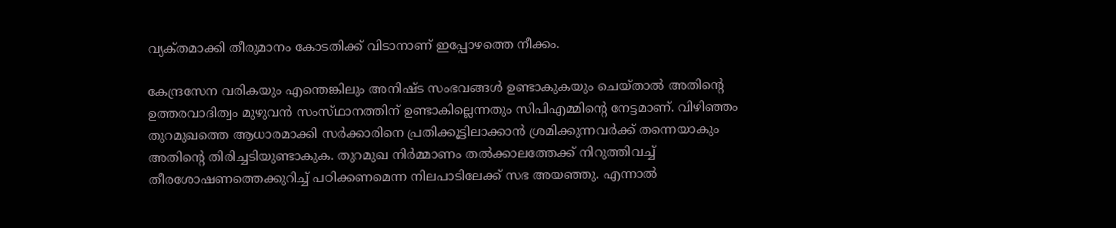വ്യക്‌തമാക്കി തീരുമാനം കോടതിക്ക്‌ വിടാനാണ്‌ ഇപ്പോഴത്തെ നീക്കം.

കേന്ദ്രസേന വരികയും എന്തെങ്കിലും അനിഷ്‌ട സംഭവങ്ങൾ ഉണ്ടാകുകയും ചെയ്‌താൽ അതിന്റെ ഉത്തരവാദിത്വം മുഴുവൻ സംസ്‌ഥാനത്തിന് ഉണ്ടാകില്ലെന്നതും സിപിഎമ്മിന്റെ നേട്ടമാണ്‌. വിഴിഞ്ഞം തുറമുഖത്തെ ആധാരമാക്കി സർക്കാരിനെ പ്രതിക്കൂട്ടിലാക്കാൻ ശ്രമിക്കുന്നവർക്ക് തന്നെയാകും അതിന്റെ തിരിച്ചടിയുണ്ടാകുക. തുറമുഖ നിർമ്മാണം തൽക്കാലത്തേക്ക് നിറുത്തിവച്ച് തീരശോഷണത്തെക്കുറിച്ച് പഠിക്കണമെന്ന നിലപാടിലേക്ക് സഭ അയഞ്ഞു. എന്നാൽ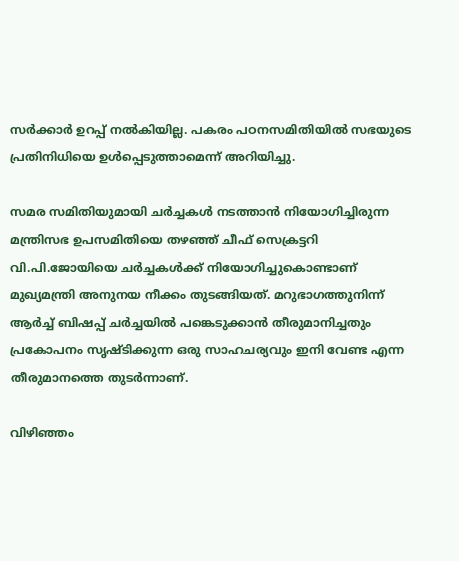സർക്കാർ ഉറപ്പ് നൽകിയില്ല. പകരം പഠനസമിതിയിൽ സഭയുടെ പ്രതിനിധിയെ ഉൾപ്പെടുത്താമെന്ന് അറിയിച്ചു.

സമര സമിതിയുമായി ചർച്ചകൾ നടത്താൻ നിയോഗിച്ചിരുന്ന മന്ത്രിസഭ ഉപസമിതിയെ തഴഞ്ഞ് ചീഫ് സെക്രട്ടറി വി.പി.ജോയിയെ ചർച്ചകൾക്ക് നിയോഗിച്ചുകൊണ്ടാണ് മുഖ്യമന്ത്രി അനുനയ നീക്കം തുടങ്ങിയത്. മറുഭാഗത്തുനിന്ന് ആർച്ച് ബിഷപ്പ് ചർച്ചയിൽ പങ്കെടുക്കാൻ തീരുമാനിച്ചതും പ്രകോപനം സൃഷ്ടിക്കുന്ന ഒരു സാഹചര്യവും ഇനി വേണ്ട എന്ന തീരുമാനത്തെ തുടർന്നാണ്.

വിഴിഞ്ഞം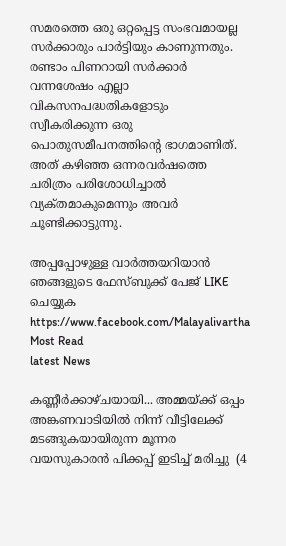സമരത്തെ ഒരു ഒറ്റപ്പെട്ട സംഭവമായല്ല സർക്കാരും പാർട്ടിയും കാണുന്നതും. രണ്ടാം പിണറായി സർക്കാർ വന്നശേഷം എല്ലാ വികസനപദ്ധതികളോടും സ്വീകരിക്കുന്ന ഒരു പൊതുസമീപനത്തിന്റെ ഭാഗമാണിത്‌. അത്‌ കഴിഞ്ഞ ഒന്നരവർഷത്തെ ചരിത്രം പരിശോധിച്ചാൽ വ്യക്‌തമാകുമെന്നും അവർ ചൂണ്ടിക്കാട്ടുന്നു.

അപ്പപ്പോഴുള്ള വാര്‍ത്തയറിയാന്‍ ഞങ്ങളുടെ ഫേസ്‌ബുക്ക്‌ പേജ് LIKE ചെയ്യുക
https://www.facebook.com/Malayalivartha
Most Read
latest News

കണ്ണീർക്കാഴ്ചയായി... അമ്മയ്ക്ക് ഒപ്പം അങ്കണവാടിയില്‍ നിന്ന് വീട്ടിലേക്ക് മടങ്ങുകയായിരുന്ന മൂന്നര വയസുകാരന്‍ പിക്കപ്പ് ഇടിച്ച് മരിച്ചു  (4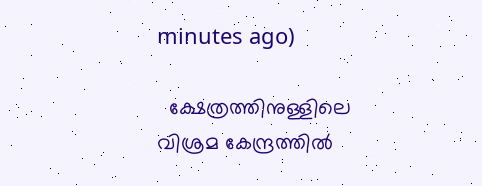minutes ago)

  ക്ഷേത്രത്തിനുള്ളിലെ വിശ്രമ കേന്ദ്രത്തിൽ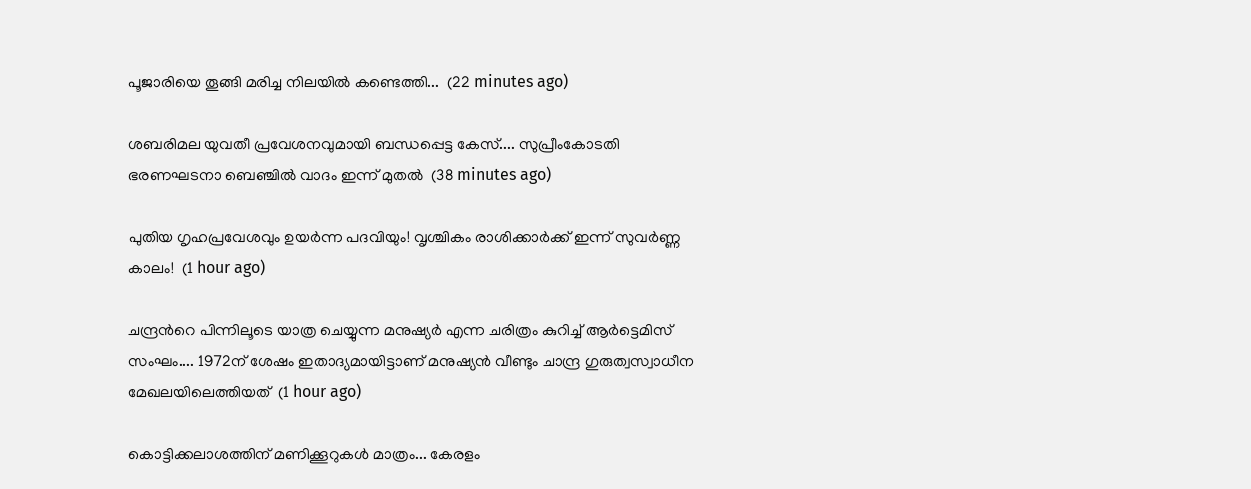പൂജാരിയെ തൂങ്ങി മരിച്ച നിലയിൽ കണ്ടെത്തി...  (22 minutes ago)

ശബരിമല യുവതീ പ്രവേശനവുമായി ബന്ധപ്പെട്ട കേസ്.... സുപ്രീംകോടതി ഭരണഘടനാ ബെഞ്ചിൽ വാദം ഇന്ന് മുതൽ  (38 minutes ago)

പുതിയ ഗൃഹപ്രവേശവും ഉയർന്ന പദവിയും! വൃശ്ചികം രാശിക്കാർക്ക് ഇന്ന് സുവർണ്ണ കാലം!  (1 hour ago)

ചന്ദ്രൻറെ പിന്നിലൂടെ യാത്ര ചെയ്യുന്ന മനുഷ്യർ എന്ന ചരിത്രം കുറിച്ച് ആർട്ടെമിസ് സംഘം.... 1972ന് ശേഷം ഇതാദ്യമായിട്ടാണ് മനുഷ്യൻ വീണ്ടും ചാന്ദ്ര ഗുരുത്വസ്വാധീന മേഖലയിലെത്തിയത്  (1 hour ago)

കൊട്ടിക്കലാശത്തിന് മണിക്കൂറുകൾ മാത്രം... കേരളം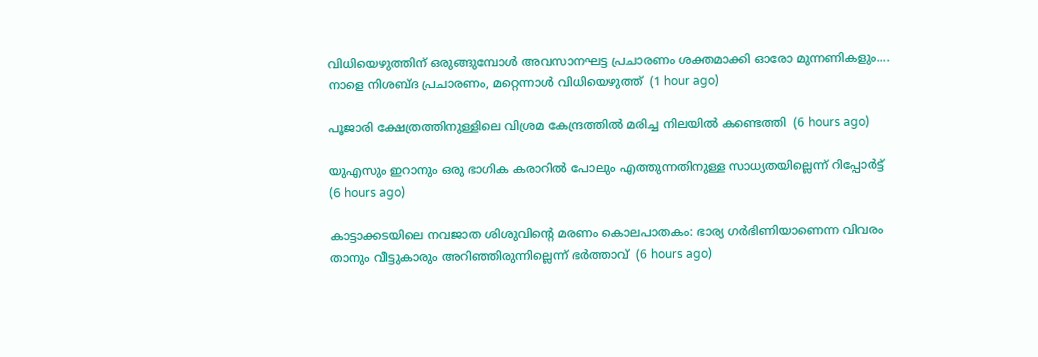വിധിയെഴുത്തിന് ഒരുങ്ങുമ്പോൾ അവസാനഘട്ട പ്രചാരണം ശക്തമാക്കി ഓരോ മുന്നണികളും.... നാളെ നിശബ്ദ പ്രചാരണം, മറ്റെന്നാൾ വിധിയെ‌ഴുത്ത്  (1 hour ago)

പൂജാരി ക്ഷേത്രത്തിനുള്ളിലെ വിശ്രമ കേന്ദ്രത്തില്‍ മരിച്ച നിലയില്‍ കണ്ടെത്തി  (6 hours ago)

യുഎസും ഇറാനും ഒരു ഭാഗിക കരാറില്‍ പോലും എത്തുന്നതിനുള്ള സാധ്യതയില്ലെന്ന് റിപ്പോര്‍ട്ട്  (6 hours ago)

കാട്ടാക്കടയിലെ നവജാത ശിശുവിന്റെ മരണം കൊലപാതകം: ഭാര്യ ഗര്‍ഭിണിയാണെന്ന വിവരം താനും വീട്ടുകാരും അറിഞ്ഞിരുന്നില്ലെന്ന് ഭര്‍ത്താവ്  (6 hours ago)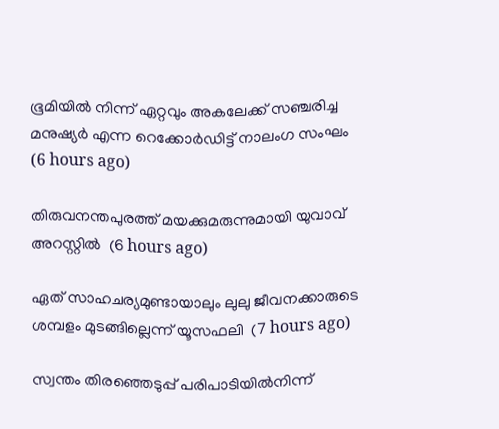ഭൂമിയില്‍ നിന്ന് ഏറ്റവും അകലേക്ക് സഞ്ചരിച്ച മനുഷ്യര്‍ എന്ന റെക്കോര്‍ഡിട്ട് നാലംഗ സംഘം  (6 hours ago)

തിരുവനന്തപുരത്ത് മയക്കുമരുന്നുമായി യുവാവ് അറസ്റ്റില്‍  (6 hours ago)

ഏത് സാഹചര്യമുണ്ടായാലും ലുലു ജീവനക്കാരുടെ ശമ്പളം മുടങ്ങില്ലെന്ന് യൂസഫലി  (7 hours ago)

സ്വന്തം തിരഞ്ഞെടുപ്പ് പരിപാടിയില്‍നിന്ന്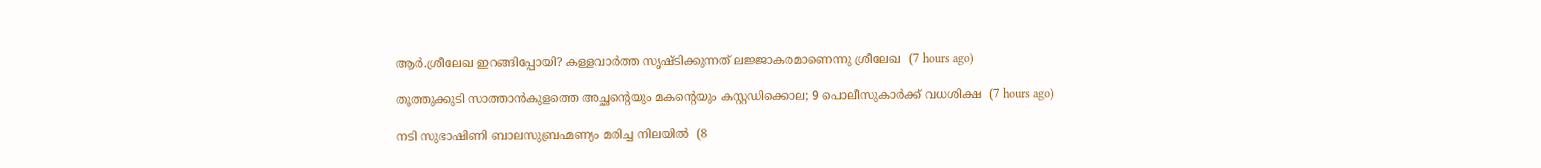ആര്‍.ശ്രീലേഖ ഇറങ്ങിപ്പോയി? കള്ളവാര്‍ത്ത സൃഷ്ടിക്കുന്നത് ലജ്ജാകരമാണെന്നു ശ്രീലേഖ  (7 hours ago)

തൂത്തുക്കുടി സാത്താന്‍കുളത്തെ അച്ഛന്റെയും മകന്റെയും കസ്റ്റഡിക്കൊല; 9 പൊലീസുകാര്‍ക്ക് വധശിക്ഷ  (7 hours ago)

നടി സുഭാഷിണി ബാലസുബ്രഹ്മണ്യം മരിച്ച നിലയില്‍  (8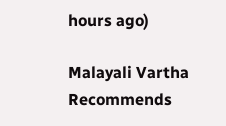hours ago)

Malayali Vartha Recommends